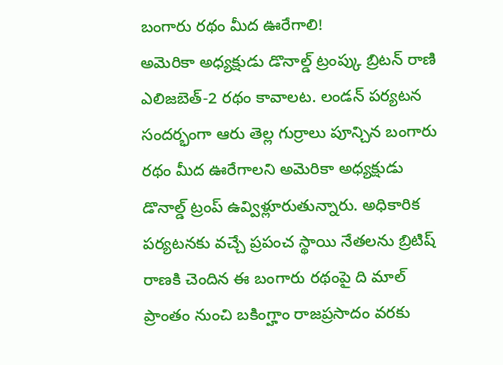బంగారు రథం మీద ఊరేగాలి!
అమెరికా అధ్యక్షుడు డొనాల్డ్ ట్రంప్కు బ్రిటన్ రాణి ఎలిజబెత్-2 రథం కావాలట. లండన్ పర్యటన సందర్భంగా ఆరు తెల్ల గుర్రాలు పూన్చిన బంగారు రథం మీద ఊరేగాలని అమెరికా అధ్యక్షుడు డొనాల్డ్ ట్రంప్ ఉవ్విళ్లూరుతున్నారు. అధికారిక పర్యటనకు వచ్చే ప్రపంచ స్థాయి నేతలను బ్రిటిష్ రాణకి చెందిన ఈ బంగారు రథంపై ది మాల్ ప్రాంతం నుంచి బకింగ్హాం రాజప్రసాదం వరకు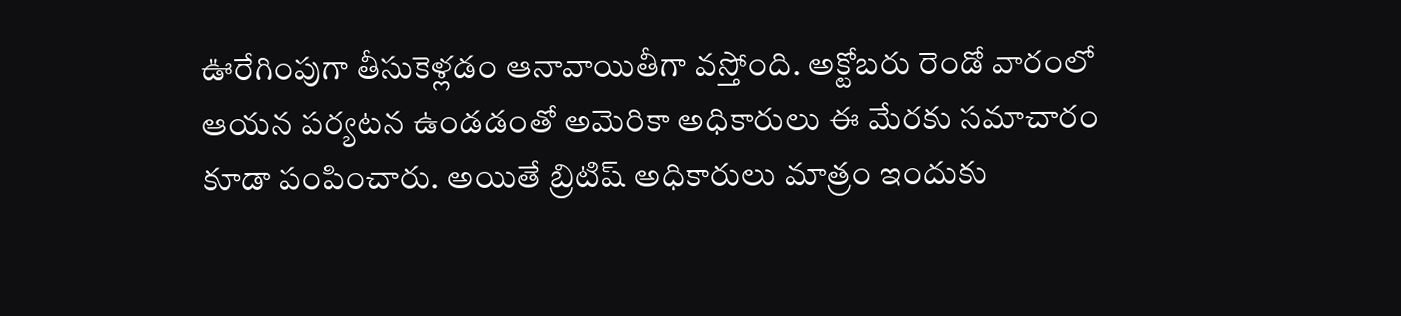ఊరేగింపుగా తీసుకెళ్లడం ఆనావాయితీగా వస్తోంది. అక్టోబరు రెండో వారంలో ఆయన పర్యటన ఉండడంతో అమెరికా అధికారులు ఈ మేరకు సమాచారం కూడా పంపించారు. అయితే బ్రిటిష్ అధికారులు మాత్రం ఇందుకు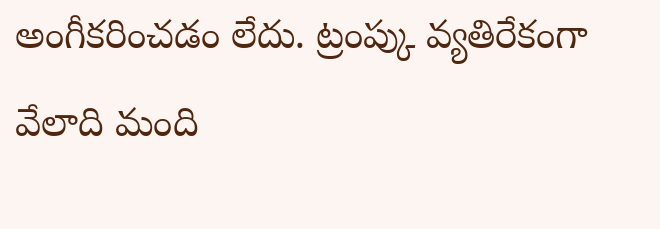అంగీకరించడం లేదు. ట్రంప్కు వ్యతిరేకంగా వేలాది మంది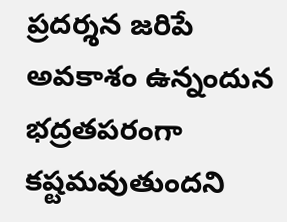ప్రదర్శన జరిపే అవకాశం ఉన్నందున భద్రతపరంగా కష్టమవుతుందని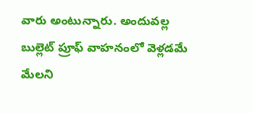వారు అంటున్నారు. అందువల్ల బుల్లెట్ ప్రూఫ్ వాహనంలో వెళ్లడమే మేలని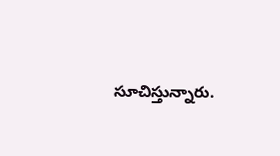సూచిస్తున్నారు.